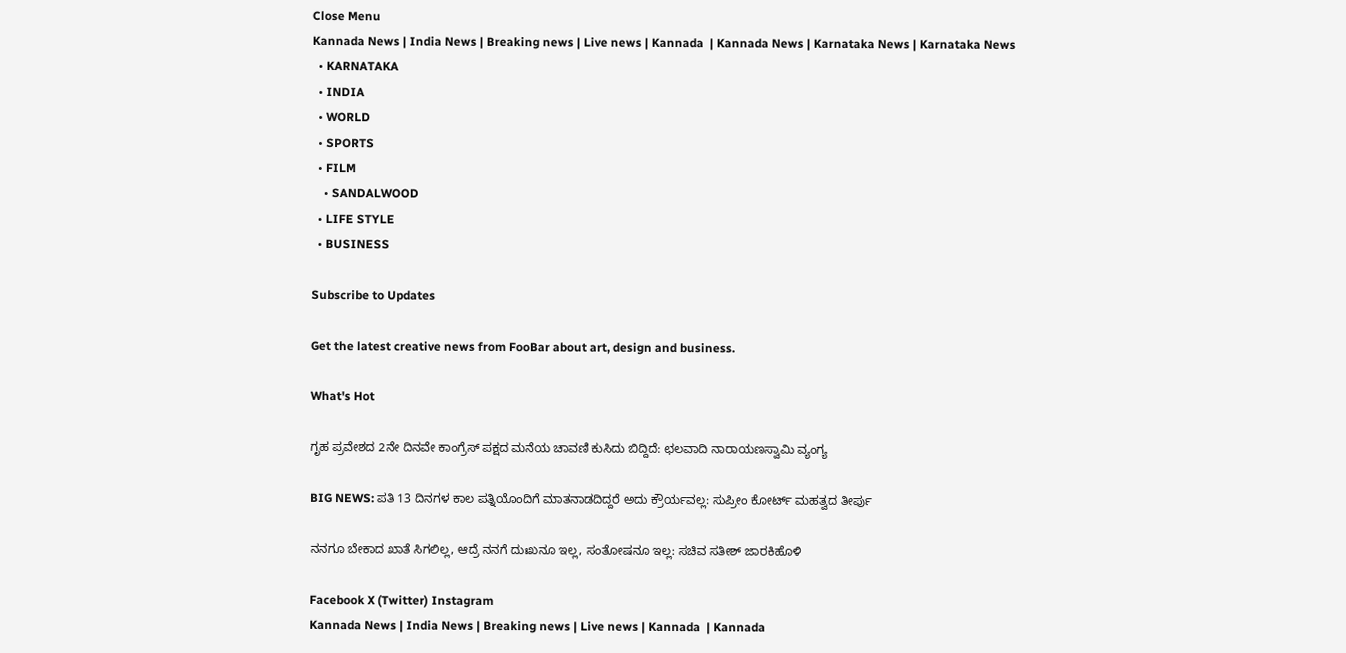Close Menu
Kannada News | India News | Breaking news | Live news | Kannada  | Kannada News | Karnataka News | Karnataka News
  • KARNATAKA
  • INDIA
  • WORLD
  • SPORTS
  • FILM
    • SANDALWOOD
  • LIFE STYLE
  • BUSINESS

Subscribe to Updates

Get the latest creative news from FooBar about art, design and business.

What's Hot

ಗೃಹ ಪ್ರವೇಶದ 2ನೇ ದಿನವೇ ಕಾಂಗ್ರೆಸ್ ಪಕ್ಷದ ಮನೆಯ ಚಾವಣಿ ಕುಸಿದು ಬಿದ್ದಿದೆ: ಛಲವಾದಿ ನಾರಾಯಣಸ್ವಾಮಿ ವ್ಯಂಗ್ಯ

BIG NEWS: ಪತಿ 13 ದಿನಗಳ ಕಾಲ ಪತ್ನಿಯೊಂದಿಗೆ ಮಾತನಾಡದಿದ್ದರೆ ಅದು ಕ್ರೌರ್ಯವಲ್ಲ: ಸುಪ್ರೀಂ ಕೋರ್ಟ್ ಮಹತ್ವದ ತೀರ್ಪು

ನನಗೂ ಬೇಕಾದ ಖಾತೆ ಸಿಗಲಿಲ್ಲ, ಆದ್ರೆ ನನಗೆ ದುಃಖನೂ ಇಲ್ಲ, ಸಂತೋಷನೂ ಇಲ್ಲ: ಸಚಿವ ಸತೀಶ್ ಜಾರಕಿಹೊಳಿ

Facebook X (Twitter) Instagram
Kannada News | India News | Breaking news | Live news | Kannada  | Kannada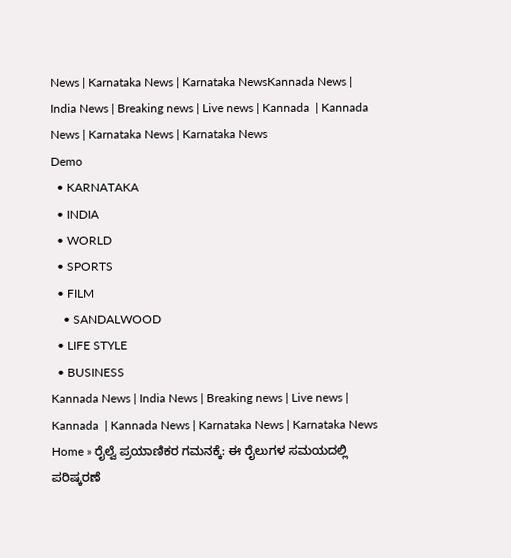News | Karnataka News | Karnataka NewsKannada News | India News | Breaking news | Live news | Kannada  | Kannada News | Karnataka News | Karnataka News
Demo
  • KARNATAKA
  • INDIA
  • WORLD
  • SPORTS
  • FILM
    • SANDALWOOD
  • LIFE STYLE
  • BUSINESS
Kannada News | India News | Breaking news | Live news | Kannada  | Kannada News | Karnataka News | Karnataka News
Home » ರೈಲ್ವೆ ಪ್ರಯಾಣಿಕರ ಗಮನಕ್ಕೆ: ಈ ರೈಲುಗಳ ಸಮಯದಲ್ಲಿ ಪರಿಷ್ಕರಣೆ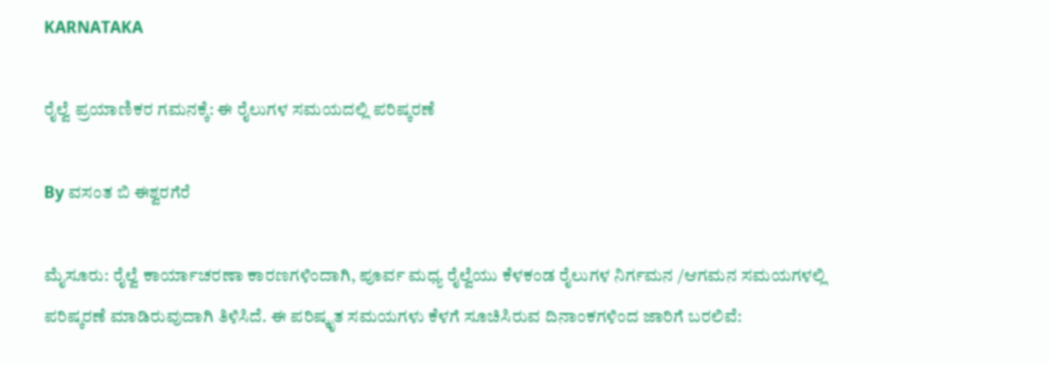KARNATAKA

ರೈಲ್ವೆ ಪ್ರಯಾಣಿಕರ ಗಮನಕ್ಕೆ: ಈ ರೈಲುಗಳ ಸಮಯದಲ್ಲಿ ಪರಿಷ್ಕರಣೆ

By ವಸಂತ ಬಿ ಈಶ್ವರಗೆರೆ

ಮೈಸೂರು: ರೈಲ್ವೆ ಕಾರ್ಯಾಚರಣಾ ಕಾರಣಗಳಿಂದಾಗಿ, ಪೂರ್ವ ಮಧ್ಯ ರೈಲ್ವೆಯು ಕೆಳಕಂಡ ರೈಲುಗಳ ನಿರ್ಗಮನ /ಆಗಮನ ಸಮಯಗಳಲ್ಲಿ ಪರಿಷ್ಕರಣೆ ಮಾಡಿರುವುದಾಗಿ ತಿಳಿಸಿದೆ. ಈ ಪರಿಷ್ಕೃತ ಸಮಯಗಳು ಕೆಳಗೆ ಸೂಚಿಸಿರುವ ದಿನಾಂಕಗಳಿಂದ ಜಾರಿಗೆ ಬರಲಿವೆ: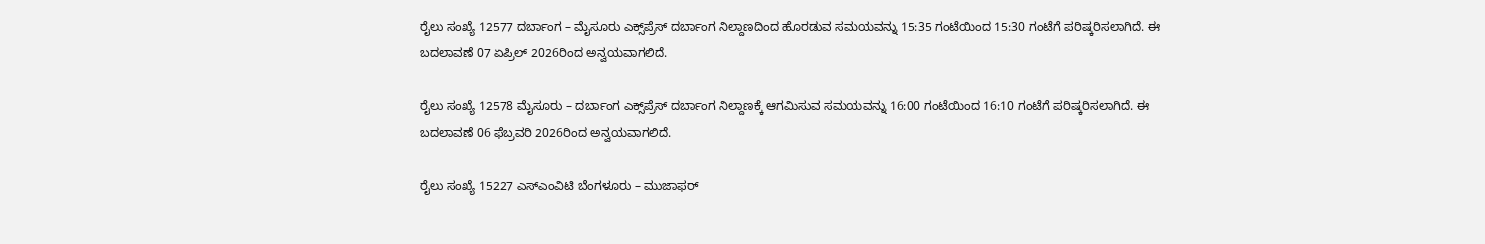ರೈಲು ಸಂಖ್ಯೆ 12577 ದರ್ಬಾಂಗ – ಮೈಸೂರು ಎಕ್ಸ್‌ಪ್ರೆಸ್ ದರ್ಬಾಂಗ ನಿಲ್ದಾಣದಿಂದ ಹೊರಡುವ ಸಮಯವನ್ನು 15:35 ಗಂಟೆಯಿಂದ 15:30 ಗಂಟೆಗೆ ಪರಿಷ್ಕರಿಸಲಾಗಿದೆ. ಈ ಬದಲಾವಣೆ 07 ಏಪ್ರಿಲ್ 2026ರಿಂದ ಅನ್ವಯವಾಗಲಿದೆ.

ರೈಲು ಸಂಖ್ಯೆ 12578 ಮೈಸೂರು – ದರ್ಬಾಂಗ ಎಕ್ಸ್‌ಪ್ರೆಸ್ ದರ್ಬಾಂಗ ನಿಲ್ದಾಣಕ್ಕೆ ಆಗಮಿಸುವ ಸಮಯವನ್ನು 16:00 ಗಂಟೆಯಿಂದ 16:10 ಗಂಟೆಗೆ ಪರಿಷ್ಕರಿಸಲಾಗಿದೆ. ಈ ಬದಲಾವಣೆ 06 ಫೆಬ್ರವರಿ 2026ರಿಂದ ಅನ್ವಯವಾಗಲಿದೆ.

ರೈಲು ಸಂಖ್ಯೆ 15227 ಎಸ್ಎಂವಿಟಿ ಬೆಂಗಳೂರು – ಮುಜಾಫರ್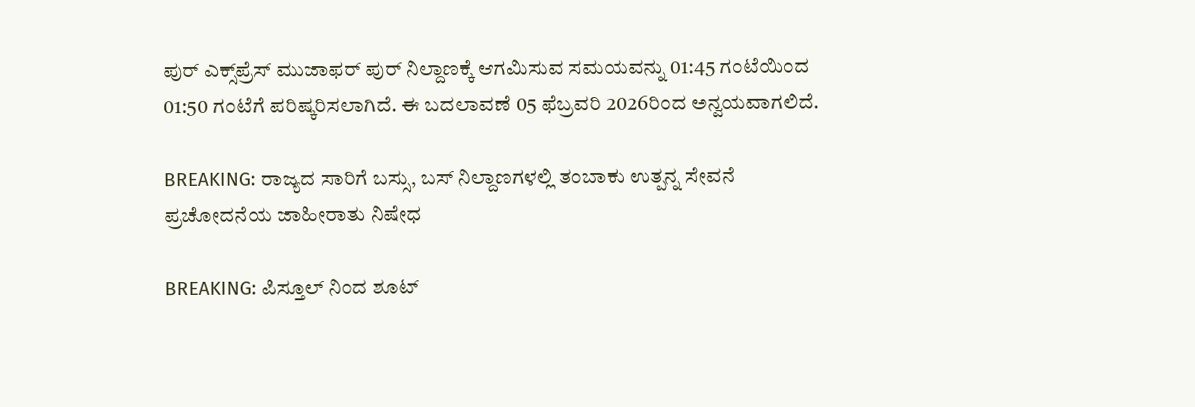ಪುರ್ ಎಕ್ಸ್‌ಪ್ರೆಸ್ ಮುಜಾಫರ್ ಪುರ್ ನಿಲ್ದಾಣಕ್ಕೆ ಆಗಮಿಸುವ ಸಮಯವನ್ನು 01:45 ಗಂಟೆಯಿಂದ 01:50 ಗಂಟೆಗೆ ಪರಿಷ್ಕರಿಸಲಾಗಿದೆ. ಈ ಬದಲಾವಣೆ 05 ಫೆಬ್ರವರಿ 2026ರಿಂದ ಅನ್ವಯವಾಗಲಿದೆ.

BREAKING: ರಾಜ್ಯದ ಸಾರಿಗೆ ಬಸ್ಸು, ಬಸ್ ನಿಲ್ದಾಣಗಳಲ್ಲಿ ತಂಬಾಕು ಉತ್ಪನ್ನ ಸೇವನೆ ಪ್ರಚೋದನೆಯ ಜಾಹೀರಾತು ನಿಷೇಧ

BREAKING: ಪಿಸ್ತೂಲ್ ನಿಂದ ಶೂಟ್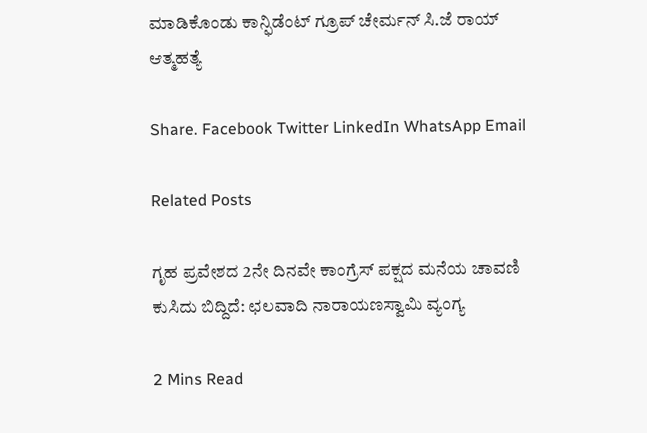ಮಾಡಿಕೊಂಡು ಕಾನ್ಫಿಡೆಂಟ್ ಗ್ರೂಪ್ ಚೇರ್ಮನ್ ಸಿ.ಜೆ ರಾಯ್ ಆತ್ಮಹತ್ಯೆ

Share. Facebook Twitter LinkedIn WhatsApp Email

Related Posts

ಗೃಹ ಪ್ರವೇಶದ 2ನೇ ದಿನವೇ ಕಾಂಗ್ರೆಸ್ ಪಕ್ಷದ ಮನೆಯ ಚಾವಣಿ ಕುಸಿದು ಬಿದ್ದಿದೆ: ಛಲವಾದಿ ನಾರಾಯಣಸ್ವಾಮಿ ವ್ಯಂಗ್ಯ

2 Mins Read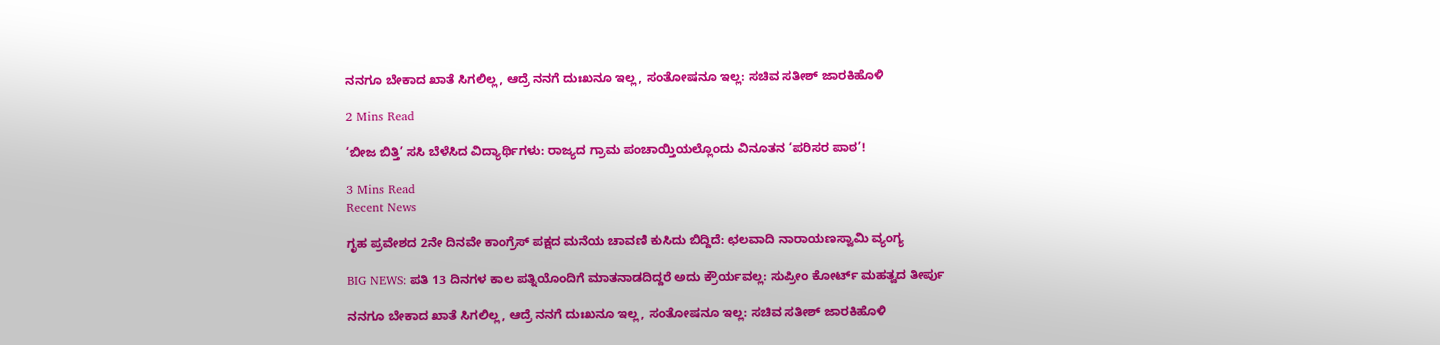ನನಗೂ ಬೇಕಾದ ಖಾತೆ ಸಿಗಲಿಲ್ಲ, ಆದ್ರೆ ನನಗೆ ದುಃಖನೂ ಇಲ್ಲ, ಸಂತೋಷನೂ ಇಲ್ಲ: ಸಚಿವ ಸತೀಶ್ ಜಾರಕಿಹೊಳಿ

2 Mins Read

‘ಬೀಜ ಬಿತ್ತಿ’ ಸಸಿ ಬೆಳೆಸಿದ ವಿದ್ಯಾರ್ಥಿಗಳು: ರಾಜ್ಯದ ಗ್ರಾಮ ಪಂಚಾಯ್ತಿಯಲ್ಲೊಂದು ವಿನೂತನ ‘ಪರಿಸರ ಪಾಠ’!

3 Mins Read
Recent News

ಗೃಹ ಪ್ರವೇಶದ 2ನೇ ದಿನವೇ ಕಾಂಗ್ರೆಸ್ ಪಕ್ಷದ ಮನೆಯ ಚಾವಣಿ ಕುಸಿದು ಬಿದ್ದಿದೆ: ಛಲವಾದಿ ನಾರಾಯಣಸ್ವಾಮಿ ವ್ಯಂಗ್ಯ

BIG NEWS: ಪತಿ 13 ದಿನಗಳ ಕಾಲ ಪತ್ನಿಯೊಂದಿಗೆ ಮಾತನಾಡದಿದ್ದರೆ ಅದು ಕ್ರೌರ್ಯವಲ್ಲ: ಸುಪ್ರೀಂ ಕೋರ್ಟ್ ಮಹತ್ವದ ತೀರ್ಪು

ನನಗೂ ಬೇಕಾದ ಖಾತೆ ಸಿಗಲಿಲ್ಲ, ಆದ್ರೆ ನನಗೆ ದುಃಖನೂ ಇಲ್ಲ, ಸಂತೋಷನೂ ಇಲ್ಲ: ಸಚಿವ ಸತೀಶ್ ಜಾರಕಿಹೊಳಿ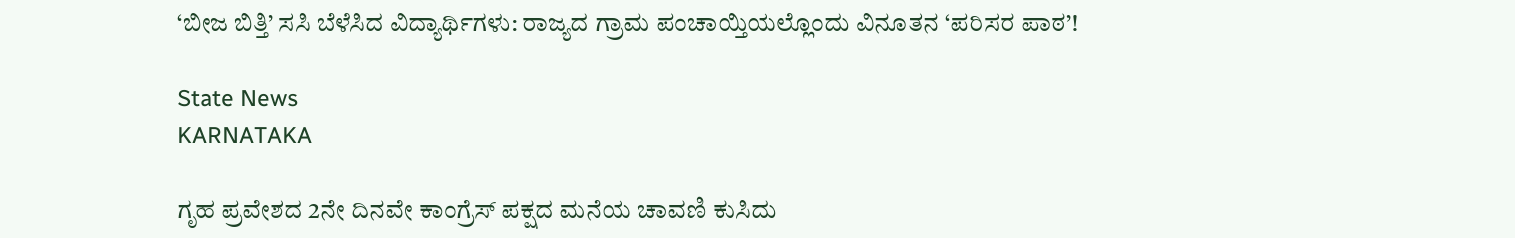‘ಬೀಜ ಬಿತ್ತಿ’ ಸಸಿ ಬೆಳೆಸಿದ ವಿದ್ಯಾರ್ಥಿಗಳು: ರಾಜ್ಯದ ಗ್ರಾಮ ಪಂಚಾಯ್ತಿಯಲ್ಲೊಂದು ವಿನೂತನ ‘ಪರಿಸರ ಪಾಠ’!

State News
KARNATAKA

ಗೃಹ ಪ್ರವೇಶದ 2ನೇ ದಿನವೇ ಕಾಂಗ್ರೆಸ್ ಪಕ್ಷದ ಮನೆಯ ಚಾವಣಿ ಕುಸಿದು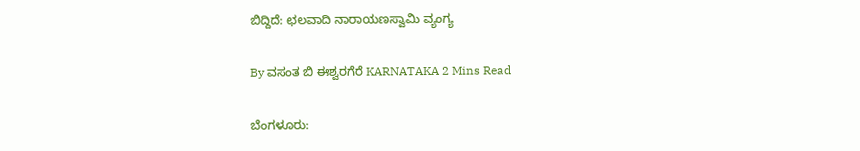ಬಿದ್ದಿದೆ: ಛಲವಾದಿ ನಾರಾಯಣಸ್ವಾಮಿ ವ್ಯಂಗ್ಯ

By ವಸಂತ ಬಿ ಈಶ್ವರಗೆರೆ KARNATAKA 2 Mins Read

ಬೆಂಗಳೂರು: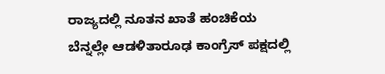ರಾಜ್ಯದಲ್ಲಿ ನೂತನ ಖಾತೆ ಹಂಚಿಕೆಯ ಬೆನ್ನಲ್ಲೇ ಆಡಳಿತಾರೂಢ ಕಾಂಗ್ರೆಸ್ ಪಕ್ಷದಲ್ಲಿ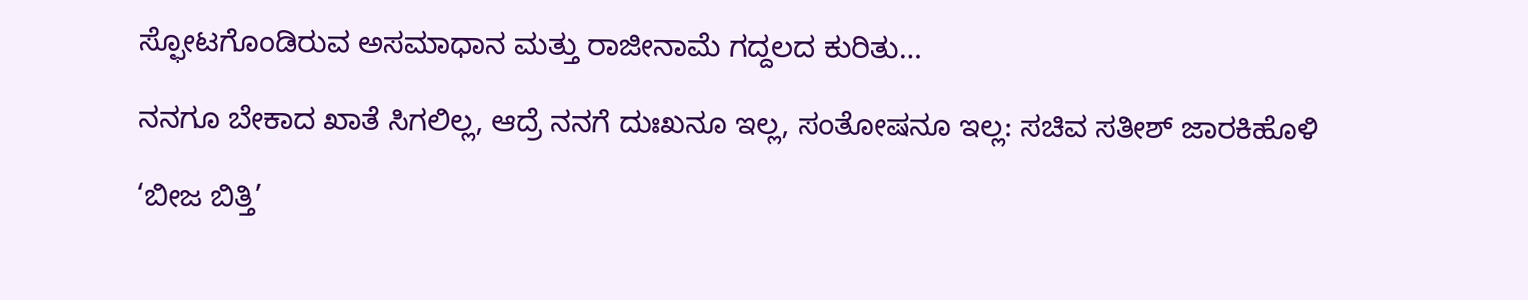ಸ್ಫೋಟಗೊಂಡಿರುವ ಅಸಮಾಧಾನ ಮತ್ತು ರಾಜೀನಾಮೆ ಗದ್ದಲದ ಕುರಿತು…

ನನಗೂ ಬೇಕಾದ ಖಾತೆ ಸಿಗಲಿಲ್ಲ, ಆದ್ರೆ ನನಗೆ ದುಃಖನೂ ಇಲ್ಲ, ಸಂತೋಷನೂ ಇಲ್ಲ: ಸಚಿವ ಸತೀಶ್ ಜಾರಕಿಹೊಳಿ

‘ಬೀಜ ಬಿತ್ತಿ’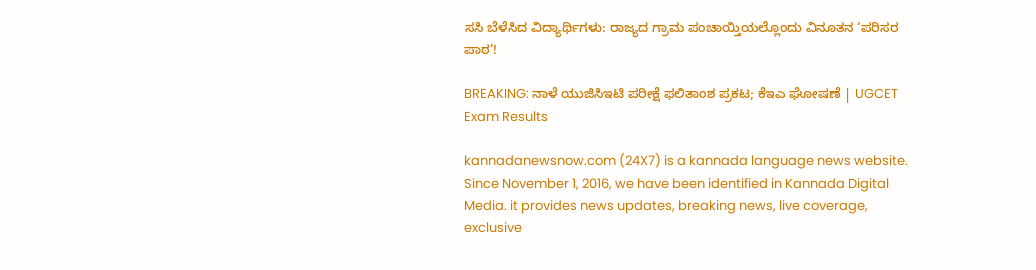ಸಸಿ ಬೆಳೆಸಿದ ವಿದ್ಯಾರ್ಥಿಗಳು: ರಾಜ್ಯದ ಗ್ರಾಮ ಪಂಚಾಯ್ತಿಯಲ್ಲೊಂದು ವಿನೂತನ ‘ಪರಿಸರ ಪಾಠ’!

BREAKING: ನಾಳೆ ಯುಜಿಸಿಇಟಿ ಪರೀಕ್ಷೆ ಫಲಿತಾಂಶ ಪ್ರಕಟ; ಕೆಇಎ ಘೋಷಣೆ | UGCET Exam Results

kannadanewsnow.com (24X7) is a kannada language news website. Since November 1, 2016, we have been identified in Kannada Digital Media. it provides news updates, breaking news, live coverage, exclusive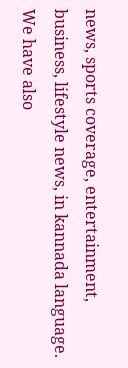news, sports coverage, entertainment, business, lifestyle news, in kannada language. We have also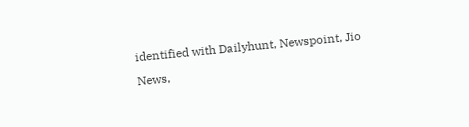identified with Dailyhunt, Newspoint, Jio News,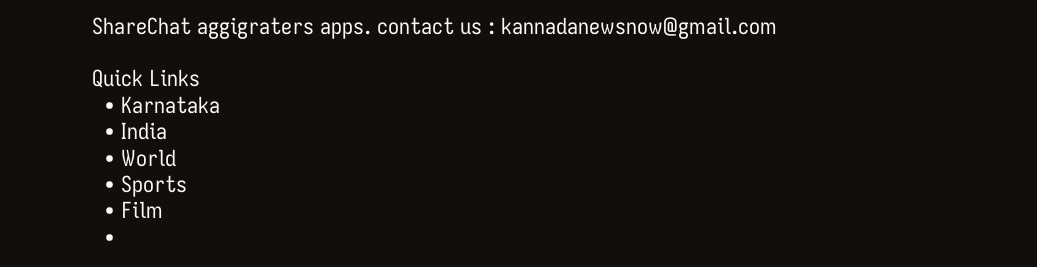ShareChat aggigraters apps. contact us : kannadanewsnow@gmail.com

Quick Links
  • Karnataka
  • India
  • World
  • Sports
  • Film
  •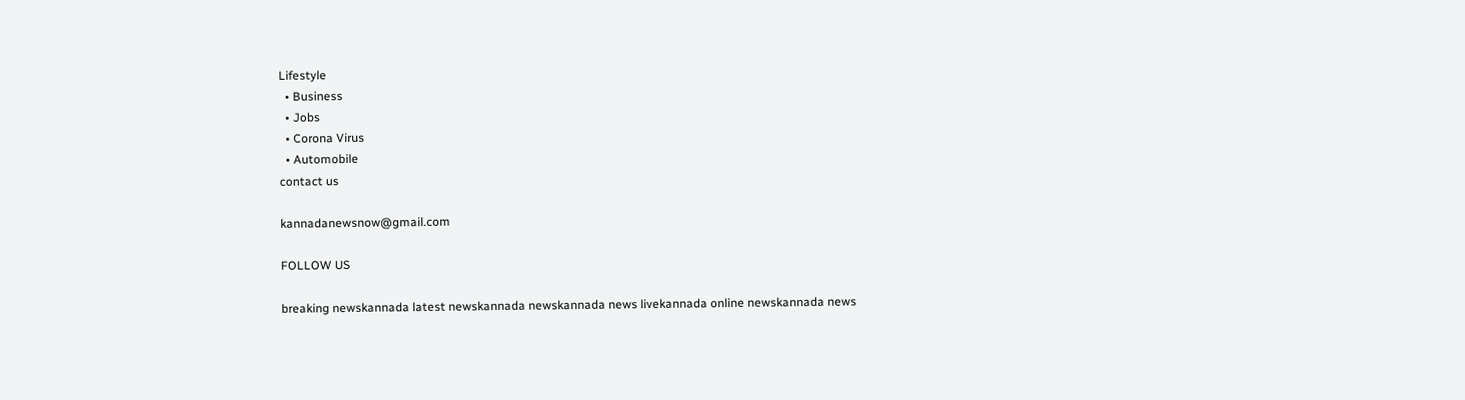Lifestyle
  • Business
  • Jobs
  • Corona Virus
  • Automobile
contact us

kannadanewsnow@gmail.com

FOLLOW US

breaking newskannada latest newskannada newskannada news livekannada online newskannada news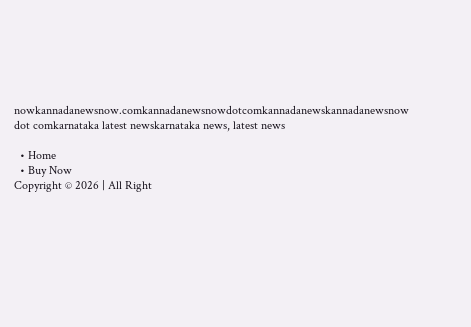nowkannadanewsnow.comkannadanewsnowdotcomkannadanewskannadanewsnow dot comkarnataka latest newskarnataka news, latest news

  • Home
  • Buy Now
Copyright © 2026 | All Right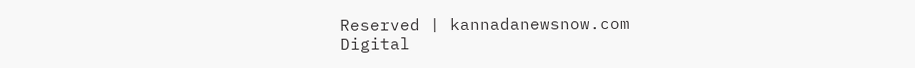Reserved | kannadanewsnow.com
Digital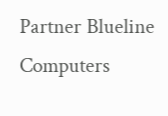Partner Blueline Computers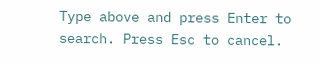Type above and press Enter to search. Press Esc to cancel.